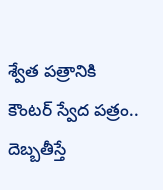శ్వేత పత్రానికి కౌంట‌ర్ స్వేద ప‌త్రం.. దెబ్బ‌తీస్తే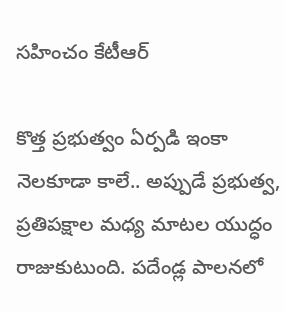స‌హించం కేటీఆర్

కొత్త ప్ర‌భుత్వం ఏర్ప‌డి ఇంకా నెల‌కూడా కాలే.. అప్పుడే ప్ర‌భుత్వ‌, ప్ర‌తిప‌క్షాల మ‌ధ్య మాట‌ల యుద్ధం రాజుకుటుంది. ప‌దేండ్ల పాల‌న‌లో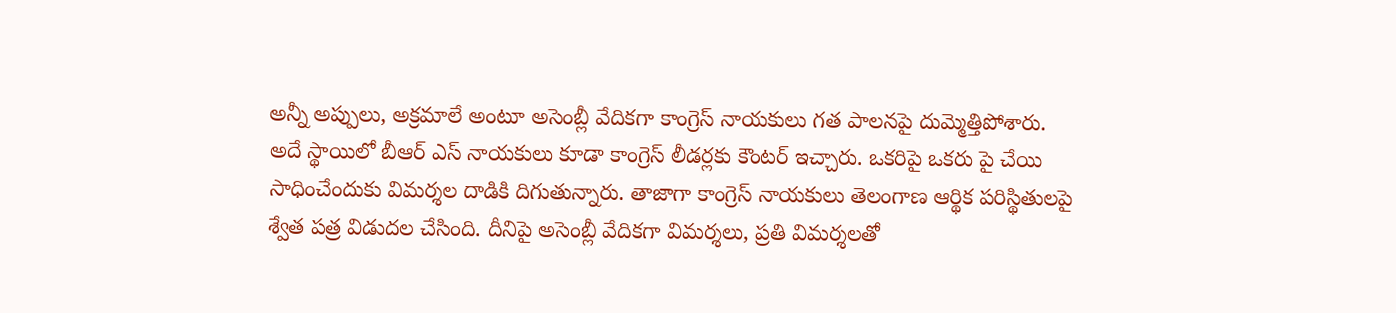అన్నీ అప్పులు, అక్ర‌మాలే అంటూ అసెంబ్లీ వేదిక‌గా కాంగ్రెస్ నాయ‌కులు గ‌త పాల‌న‌పై దుమ్మెత్తిపోశారు. అదే స్థాయిలో బీఆర్ ఎస్ నాయకులు కూడా కాంగ్రెస్ లీడ‌ర్ల‌కు కౌంట‌ర్ ఇచ్చారు. ఒక‌రిపై ఒక‌రు పై చేయి సాధించేందుకు విమ‌ర్శ‌ల దాడికి దిగుతున్నారు. తాజాగా కాంగ్రెస్ నాయ‌కులు తెలంగాణ ఆర్థిక ప‌రిస్థితుల‌పై శ్వేత ప‌త్ర విడుద‌ల చేసింది. దీనిపై అసెంబ్లీ వేదిక‌గా విమ‌ర్శ‌లు, ప్ర‌తి విమ‌ర్శ‌లతో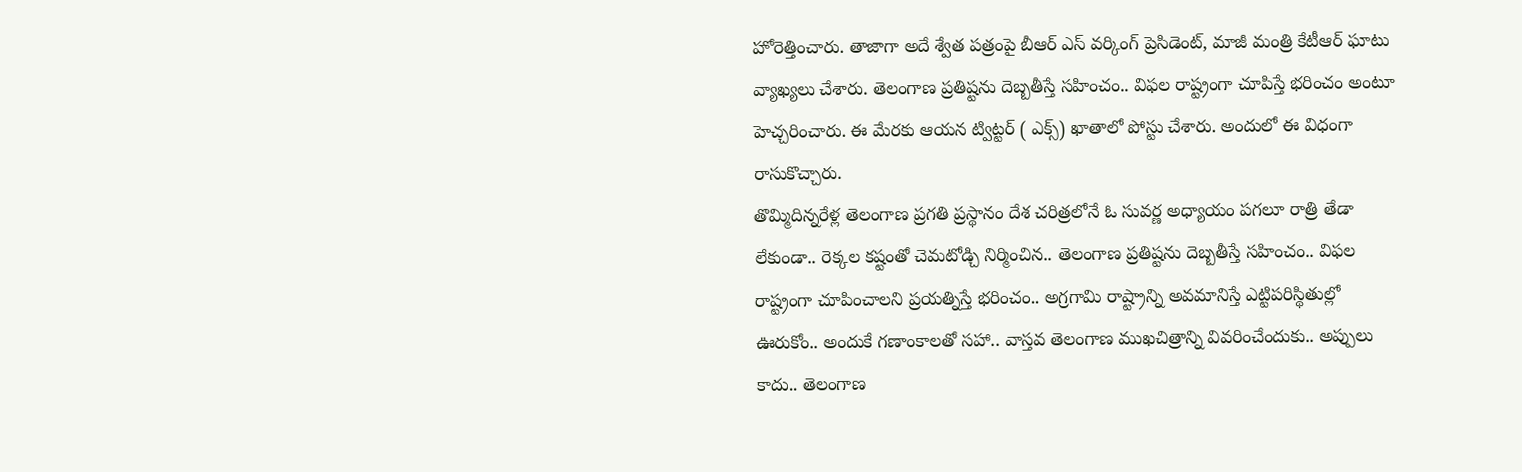హోరెత్తించారు. తాజాగా అదే శ్వేత ప‌త్రంపై బీఆర్ ఎస్ వ‌ర్కింగ్ ప్రెసిడెంట్‌, మాజీ మంత్రి కేటీఆర్ ఘాటు వ్యాఖ్య‌లు చేశారు. తెలంగాణ ప్ర‌తిష్ట‌ను దెబ్బ‌తీస్తే స‌హించం.. విఫ‌ల రాష్ట్రంగా చూపిస్తే భ‌రించం అంటూ హెచ్చరించారు. ఈ మేర‌కు ఆయ‌న ట్విట్ట‌ర్ ( ఎక్స్‌) ఖాతాలో పోస్టు చేశారు. అందులో ఈ విధంగా రాసుకొచ్చారు.
తొమ్మిదిన్నరేళ్ల తెలంగాణ ప్రగతి ప్రస్థానం దేశ చరిత్రలోనే ఓ సువర్ణ అధ్యాయం పగలూ రాత్రి తేడా లేకుండా.. రెక్కల కష్టంతో చెమటోడ్చి నిర్మించిన.. తెలంగాణ ప్రతిష్టను దెబ్బతీస్తే సహించం.. విఫల రాష్ట్రంగా చూపించాలని ప్రయత్నిస్తే భరించం.. అగ్రగామి రాష్ట్రాన్ని అవమానిస్తే ఎట్టిపరిస్థితుల్లో ఊరుకోం.. అందుకే గణాంకాలతో సహా.. వాస్తవ తెలంగాణ ముఖచిత్రాన్ని వివరించేందుకు.. అప్పులు కాదు.. తెలంగాణ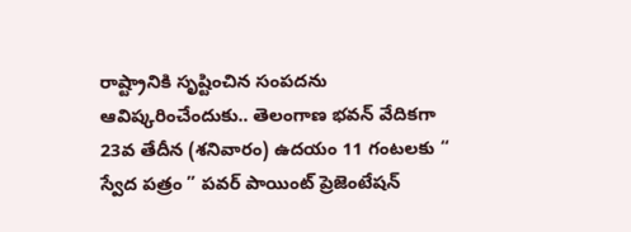రాష్ట్రానికి సృష్టించిన సంపదను ఆవిష్కరించేందుకు.. తెలంగాణ భవన్ వేదికగా 23వ తేదీన (శనివారం) ఉదయం 11 గంటలకు “ స్వేద పత్రం ” పవర్ పాయింట్ ప్రెజెంటేషన్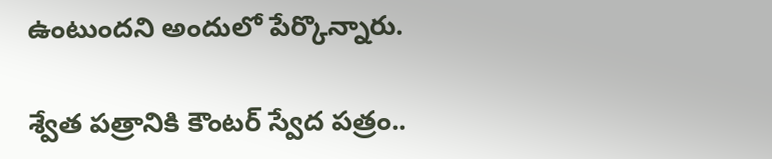ఉంటుంద‌ని అందులో పేర్కొన్నారు.

శ్వేత పత్రానికి కౌంట‌ర్ స్వేద ప‌త్రం..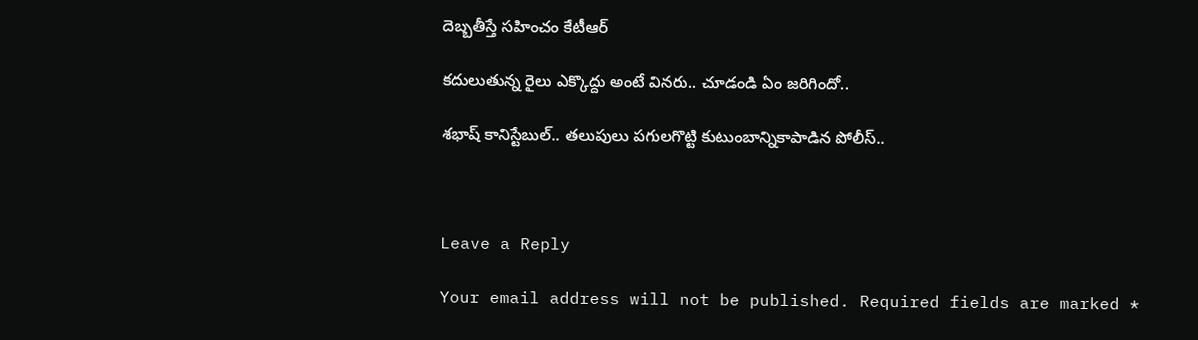దెబ్బ‌తీస్తే స‌హించం కేటీఆర్

క‌దులుతున్న రైలు ఎక్కొద్దు అంటే విన‌రు.. చూడండి ఏం జ‌రిగిందో..

శ‌భాష్ కానిస్టేబుల్.. త‌లుపులు ప‌గుల‌గొట్టి కుటుంబాన్నికాపాడిన పోలీస్‌..



Leave a Reply

Your email address will not be published. Required fields are marked *